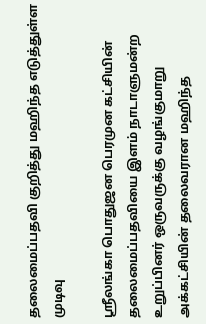தலைமைப்பதவி குறித்து மஹிந்த எடுத்துள்ள முடிவு

ஶ்ரீலங்கா பொதுஜன பெரமுன கட்சியின் தலைமைப்பதவியை இளம் நாடாளுமன்ற உறுப்பினர் ஒருவருக்கு வழங்குமாறு அக்கட்சியின் தலைவரான மஹிந்த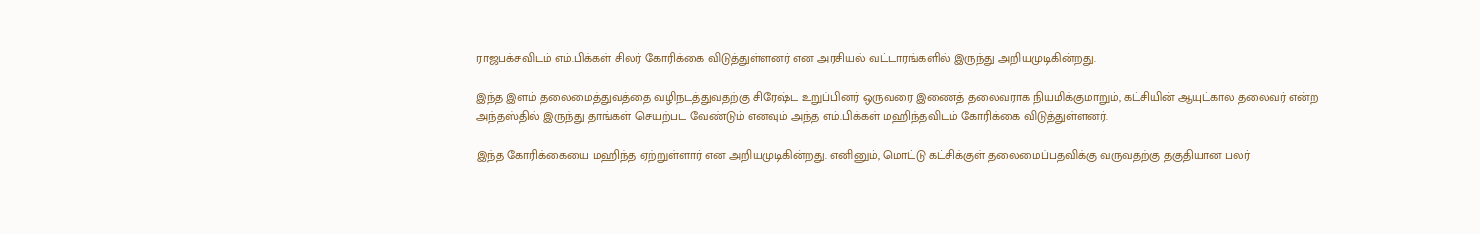ராஜபக்சவிடம் எம்.பிக்கள் சிலர் கோரிக்கை விடுத்துள்ளனர் என அரசியல் வட்டாரங்களில் இருந்து அறியமுடிகின்றது.

இந்த இளம் தலைமைத்துவத்தை வழிநடத்துவதற்கு சிரேஷ்ட உறுப்பினர் ஒருவரை இணைத் தலைவராக நியமிக்குமாறும், கட்சியின் ஆயுட்கால தலைவர் என்ற அந்தஸ்தில் இருந்து தாங்கள் செயற்பட வேண்டும் எனவும் அந்த எம்.பிக்கள் மஹிந்தவிடம் கோரிக்கை விடுத்துள்ளனர்.

இந்த கோரிக்கையை மஹிந்த ஏற்றுள்ளார் என அறியமுடிகின்றது. எனினும், மொட்டு கட்சிக்குள் தலைமைப்பதவிக்கு வருவதற்கு தகுதியான பலர்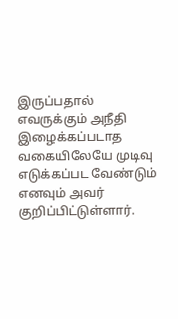இருப்பதால் எவருக்கும் அநீதி இழைக்கப்படாத வகையிலேயே முடிவு எடுக்கப்பட வேண்டும் எனவும் அவர் குறிப்பிட்டுள்ளார்.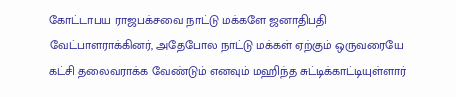கோட்டாபய ராஜபக்சவை நாட்டு மக்களே ஜனாதிபதி வேட்பாளராக்கினர், அதேபோல நாட்டு மக்கள் ஏற்கும் ஒருவரையே கட்சி தலைவராக்க வேண்டும் எனவும் மஹிந்த சுட்டிக்காட்டியுள்ளார்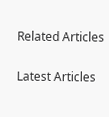Related Articles

Latest Articles